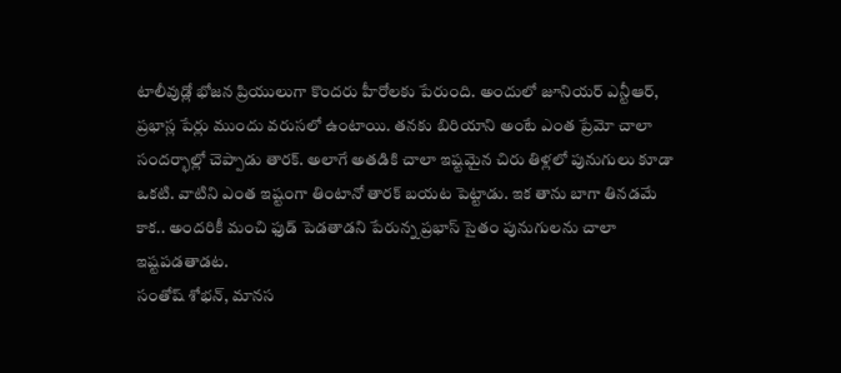టాలీవుడ్లో భోజన ప్రియులుగా కొందరు హీరోలకు పేరుంది. అందులో జూనియర్ ఎన్టీఆర్, ప్రభాస్ల పేర్లు ముందు వరుసలో ఉంటాయి. తనకు బిరియాని అంటే ఎంత ప్రేమో చాలా సందర్భాల్లో చెప్పాడు తారక్. అలాగే అతడికి చాలా ఇష్టమైన చిరు తిళ్లలో పునుగులు కూడా ఒకటి. వాటిని ఎంత ఇష్టంగా తింటానో తారక్ బయట పెట్టాడు. ఇక తాను బాగా తినడమే కాక.. అందరికీ మంచి ఫుడ్ పెడతాడని పేరున్న ప్రభాస్ సైతం పునుగులను చాలా ఇష్టపడతాడట.
సంతోష్ శోభన్, మానస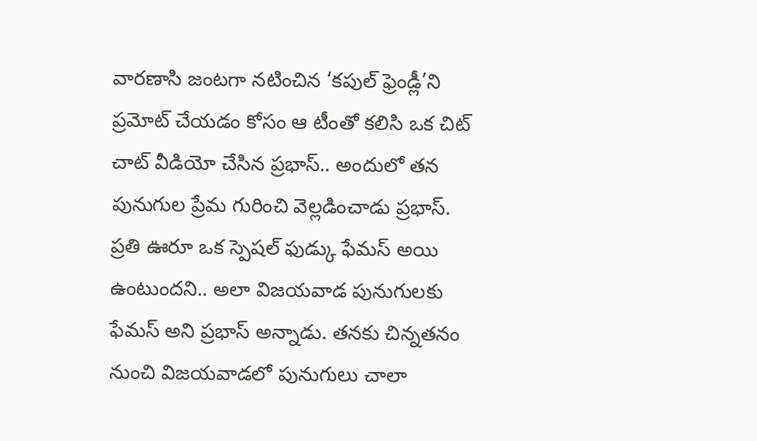వారణాసి జంటగా నటించిన ‘కపుల్ ఫ్రెండ్లీ’ని ప్రమోట్ చేయడం కోసం ఆ టీంతో కలిసి ఒక చిట్ చాట్ వీడియో చేసిన ప్రభాస్.. అందులో తన పునుగుల ప్రేమ గురించి వెల్లడించాడు ప్రభాస్. ప్రతి ఊరూ ఒక స్పెషల్ ఫుడ్కు ఫేమస్ అయి ఉంటుందని.. అలా విజయవాడ పునుగులకు ఫేమస్ అని ప్రభాస్ అన్నాడు. తనకు చిన్నతనం నుంచి విజయవాడలో పునుగులు చాలా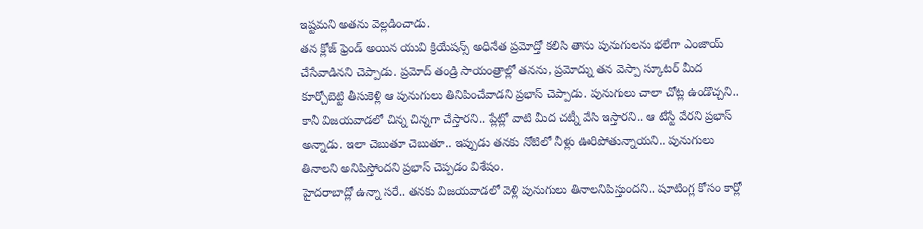ఇష్టమని అతను వెల్లడించాడు.
తన క్లోజ్ ఫ్రెండ్ అయిన యువి క్రియేషన్స్ అధినేత ప్రమోద్తో కలిసి తాను పునుగులను భలేగా ఎంజాయ్ చేసేవాడినని చెప్పాడు. ప్రమోద్ తండ్రి సాయంత్రాల్లో తనను, ప్రమోద్ను తన వెస్పా స్కూటర్ మీద కూర్చోబెట్టి తీసుకెళ్లి ఆ పునుగులు తినిపించేవాడని ప్రభాస్ చెప్పాడు. పునుగులు చాలా చోట్ల ఉండొచ్చని.. కానీ విజయవాడలో చిన్న చిన్నగా చేస్తారని.. ప్లేట్లో వాటి మీద చట్నీ వేసి ఇస్తారని.. ఆ టేస్టే వేరని ప్రభాస్ అన్నాడు. ఇలా చెబుతూ చెబుతూ.. ఇప్పుడు తనకు నోటిలో నీళ్లు ఊరిపోతున్నాయని.. పునుగులు తినాలని అనిపిస్తోందని ప్రభాస్ చెప్పడం విశేషం.
హైదరాబాద్లో ఉన్నా సరే.. తనకు విజయవాడలో వెళ్లి పునుగులు తినాలనిపిస్తుందని.. షూటింగ్ల కోసం కార్లో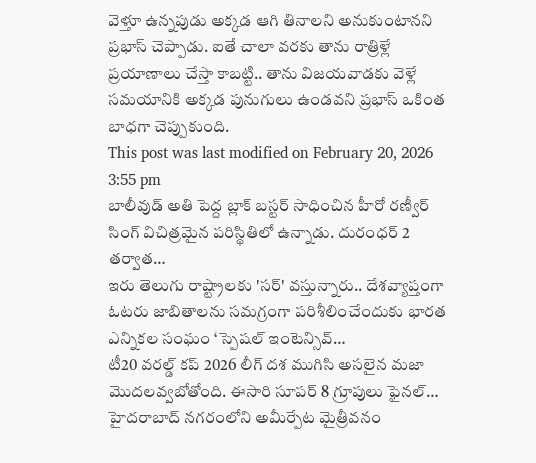వెళ్తూ ఉన్నపుడు అక్కడ ఆగి తినాలని అనుకుంటానని ప్రభాస్ చెప్పాడు. ఐతే చాలా వరకు తాను రాత్రిళ్లే ప్రయాణాలు చేస్తా కాబట్టి.. తాను విజయవాడకు వెళ్లే సమయానికి అక్కడ పునుగులు ఉండవని ప్రభాస్ ఒకింత బాధగా చెప్పుకుంది.
This post was last modified on February 20, 2026 3:55 pm
బాలీవుడ్ అతి పెద్ద బ్లాక్ బస్టర్ సాధించిన హీరో రణ్వీర్ సింగ్ విచిత్రమైన పరిస్థితిలో ఉన్నాడు. దురంధర్ 2 తర్వాత…
ఇరు తెలుగు రాష్ట్రాలకు 'సర్' వస్తున్నారు.. దేశవ్యాప్తంగా ఓటరు జాబితాలను సమగ్రంగా పరిశీలించేందుకు భారత ఎన్నికల సంఘం ‘స్పెషల్ ఇంటెన్సివ్…
టీ20 వరల్డ్ కప్ 2026 లీగ్ దశ ముగిసి అసలైన మజా మొదలవ్వబోతోంది. ఈసారి సూపర్ 8 గ్రూపులు ఫైనల్…
హైదరాబాద్ నగరంలోని అమీర్పేట మైత్రీవనం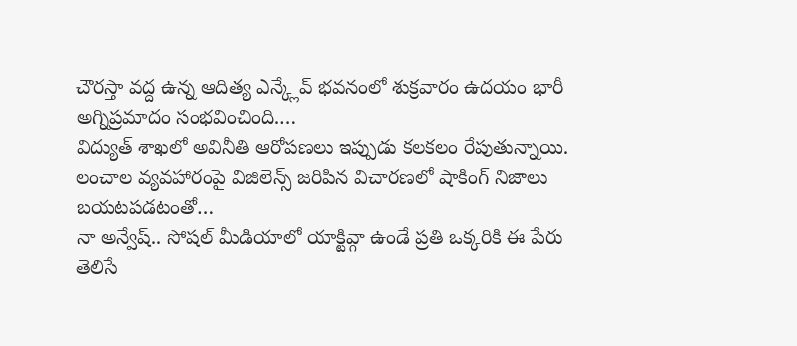చౌరస్తా వద్ద ఉన్న ఆదిత్య ఎన్క్లేవ్ భవనంలో శుక్రవారం ఉదయం భారీ అగ్నిప్రమాదం సంభవించింది.…
విద్యుత్ శాఖలో అవినీతి ఆరోపణలు ఇప్పుడు కలకలం రేపుతున్నాయి. లంచాల వ్యవహారంపై విజిలెన్స్ జరిపిన విచారణలో షాకింగ్ నిజాలు బయటపడటంతో…
నా అన్వేష్.. సోషల్ మీడియాలో యాక్టివ్గా ఉండే ప్రతి ఒక్కరికి ఈ పేరు తెలిసే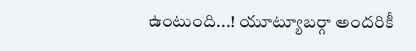ఉంటుంది...! యూట్యూబర్గా అందరికీ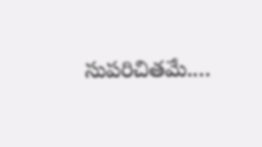సుపరిచితమే.…